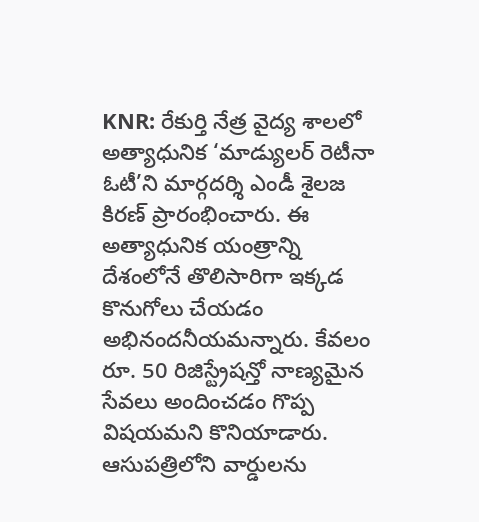KNR: రేకుర్తి నేత్ర వైద్య శాలలో అత్యాధునిక ‘మాడ్యులర్ రెటీనా ఓటీ’ని మార్గదర్శి ఎండీ శైలజ కిరణ్ ప్రారంభించారు. ఈ అత్యాధునిక యంత్రాన్ని దేశంలోనే తొలిసారిగా ఇక్కడ కొనుగోలు చేయడం అభినందనీయమన్నారు. కేవలం రూ. 50 రిజిస్ట్రేషన్తో నాణ్యమైన సేవలు అందించడం గొప్ప విషయమని కొనియాడారు. ఆసుపత్రిలోని వార్డులను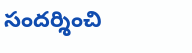సందర్శించి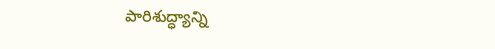పారిశుద్ధ్యాన్ని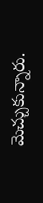మెచ్చుకున్నారు.